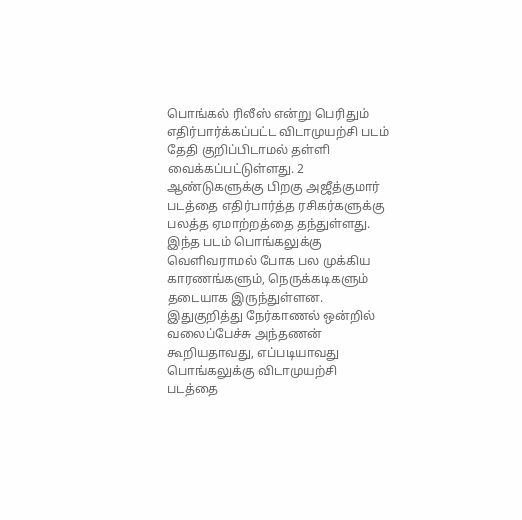பொங்கல் ரிலீஸ் என்று பெரிதும் எதிர்பார்க்கப்பட்ட விடாமுயற்சி படம் தேதி குறிப்பிடாமல் தள்ளி வைக்கப்பட்டுள்ளது. 2 ஆண்டுகளுக்கு பிறகு அஜீத்குமார் படத்தை எதிர்பார்த்த ரசிகர்களுக்கு பலத்த ஏமாற்றத்தை தந்துள்ளது. இந்த படம் பொங்கலுக்கு வெளிவராமல் போக பல முக்கிய காரணங்களும், நெருக்கடிகளும் தடையாக இருந்துள்ளன.
இதுகுறித்து நேர்காணல் ஒன்றில் வலைப்பேச்சு அந்தணன் கூறியதாவது, எப்படியாவது பொங்கலுக்கு விடாமுயற்சி படத்தை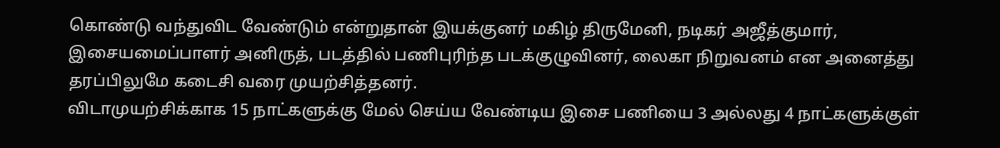கொண்டு வந்துவிட வேண்டும் என்றுதான் இயக்குனர் மகிழ் திருமேனி, நடிகர் அஜீத்குமார், இசையமைப்பாளர் அனிருத், படத்தில் பணிபுரிந்த படக்குழுவினர், லைகா நிறுவனம் என அனைத்து தரப்பிலுமே கடைசி வரை முயற்சித்தனர்.
விடாமுயற்சிக்காக 15 நாட்களுக்கு மேல் செய்ய வேண்டிய இசை பணியை 3 அல்லது 4 நாட்களுக்குள்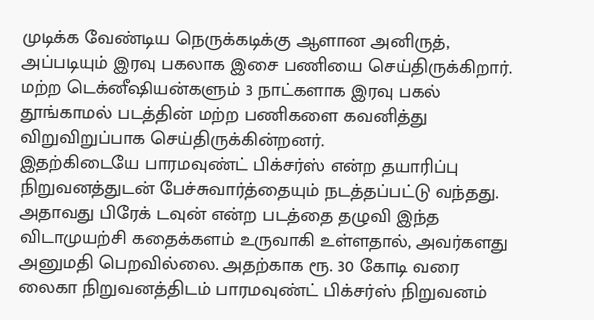முடிக்க வேண்டிய நெருக்கடிக்கு ஆளான அனிருத், அப்படியும் இரவு பகலாக இசை பணியை செய்திருக்கிறார். மற்ற டெக்னீஷியன்களும் 3 நாட்களாக இரவு பகல் தூங்காமல் படத்தின் மற்ற பணிகளை கவனித்து விறுவிறுப்பாக செய்திருக்கின்றனர்.
இதற்கிடையே பாரமவுண்ட் பிக்சர்ஸ் என்ற தயாரிப்பு நிறுவனத்துடன் பேச்சுவார்த்தையும் நடத்தப்பட்டு வந்தது. அதாவது பிரேக் டவுன் என்ற படத்தை தழுவி இந்த விடாமுயற்சி கதைக்களம் உருவாகி உள்ளதால், அவர்களது அனுமதி பெறவில்லை. அதற்காக ரூ. 30 கோடி வரை லைகா நிறுவனத்திடம் பாரமவுண்ட் பிக்சர்ஸ் நிறுவனம்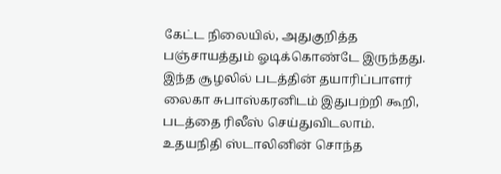கேட்ட நிலையில், அதுகுறித்த பஞ்சாயத்தும் ஓடிக்கொண்டே இருந்தது.
இந்த சூழலில் படத்தின் தயாரிப்பாளர் லைகா சுபாஸ்கரனிடம் இதுபற்றி கூறி, படத்தை ரிலீஸ் செய்துவிடலாம். உதயநிதி ஸ்டாலினின் சொந்த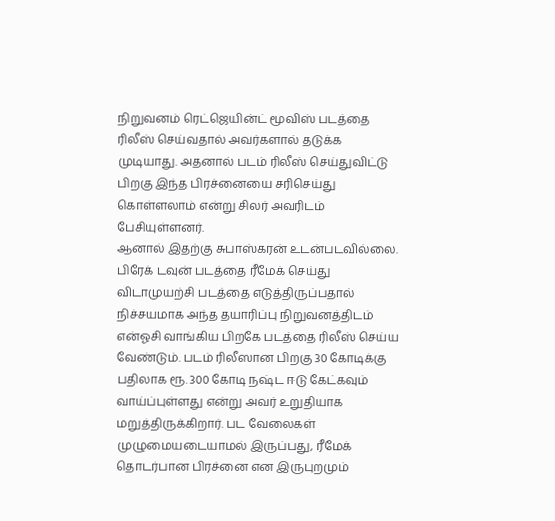நிறுவனம் ரெட்ஜெயின்ட் மூவிஸ் படத்தை ரிலீஸ் செய்வதால் அவர்களால் தடுக்க முடியாது. அதனால் படம் ரிலீஸ் செய்துவிட்டு பிறகு இந்த பிரச்னையை சரிசெய்து கொள்ளலாம் என்று சிலர் அவரிடம் பேசியுள்ளனர்.
ஆனால் இதற்கு சுபாஸ்கரன் உடன்படவில்லை. பிரேக் டவுன் படத்தை ரீமேக் செய்து விடாமுயற்சி படத்தை எடுத்திருப்பதால் நிச்சயமாக அந்த தயாரிப்பு நிறுவனத்திடம் என்ஓசி வாங்கிய பிறகே படத்தை ரிலீஸ் செய்ய வேண்டும். படம் ரிலீஸான பிறகு 30 கோடிக்கு பதிலாக ரூ. 300 கோடி நஷ்ட ஈடு கேட்கவும் வாய்ப்புள்ளது என்று அவர் உறுதியாக மறுத்திருக்கிறார். பட வேலைகள் முழுமையடையாமல் இருப்பது, ரீமேக் தொடர்பான பிரச்னை என இருபுறமும்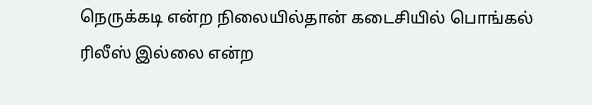நெருக்கடி என்ற நிலையில்தான் கடைசியில் பொங்கல் ரிலீஸ் இல்லை என்ற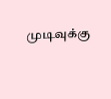முடிவுக்கு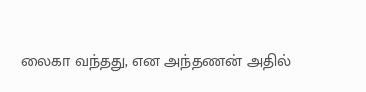லைகா வந்தது, என அந்தணன் அதில்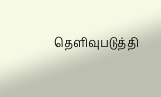தெளிவுபடுத்தி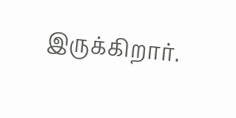இருக்கிறார்.